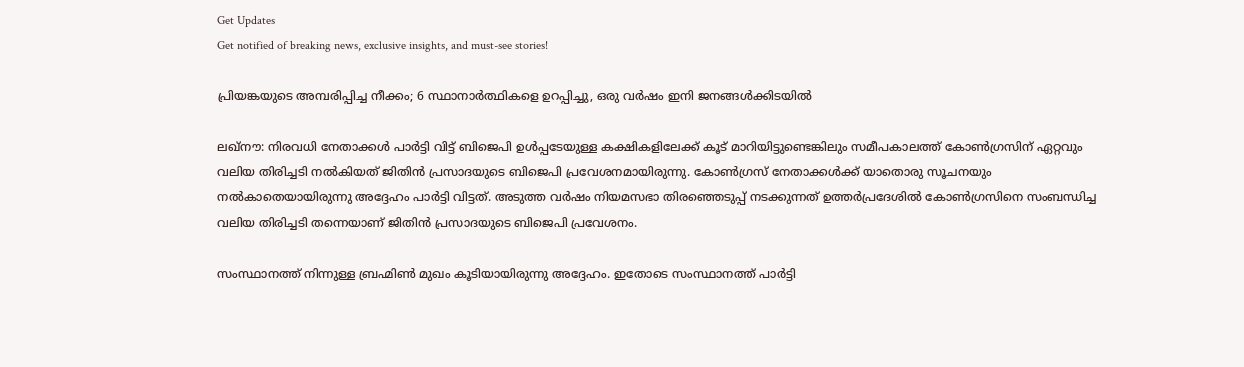Get Updates
Get notified of breaking news, exclusive insights, and must-see stories!

പ്രിയങ്കയുടെ അമ്പരിപ്പിച്ച നീക്കം; 6 സ്ഥാനാര്‍ത്ഥികളെ ഉറപ്പിച്ചു, ഒരു വര്‍ഷം ഇനി ജനങ്ങള്‍ക്കിടയില്‍

ലഖ്നൗ: നിരവധി നേതാക്കള്‍ പാര്‍ട്ടി വിട്ട് ബിജെപി ഉള്‍പ്പടേയുള്ള കക്ഷികളിലേക്ക് കൂട് മാറിയിട്ടുണ്ടെങ്കിലും സമീപകാലത്ത് കോണ്‍ഗ്രസിന് ഏറ്റവും വലിയ തിരിച്ചടി നല്‍കിയത് ജിതിന്‍ പ്രസാദയുടെ ബിജെപി പ്രവേശനമായിരുന്നു. കോണ്‍ഗ്രസ് നേതാക്കള്‍ക്ക് യാതൊരു സൂചനയും നല്‍കാതെയായിരുന്നു അദ്ദേഹം പാര്‍ട്ടി വിട്ടത്. അടുത്ത വര്‍ഷം നിയമസഭാ തിരഞ്ഞെടുപ്പ് നടക്കുന്നത് ഉത്തര്‍പ്രദേശില്‍ കോണ്‍ഗ്രസിനെ സംബന്ധിച്ച വലിയ തിരിച്ചടി തന്നെയാണ് ജിതിന്‍ പ്രസാദയുടെ ബിജെപി പ്രവേശനം.

സംസ്ഥാനത്ത് നിന്നുള്ള ബ്രഹ്മിണ്‍ മുഖം കൂടിയായിരുന്നു അദ്ദേഹം. ഇതോടെ സംസ്ഥാനത്ത് പാര്‍ട്ടി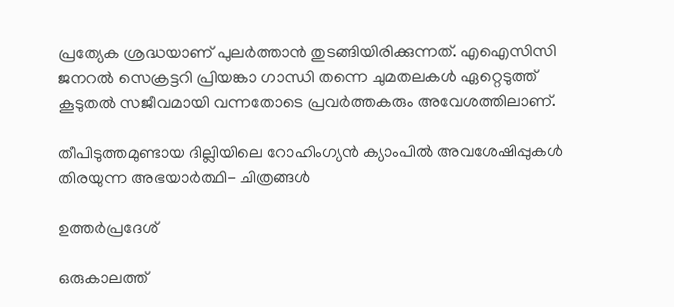പ്രത്യേക ശ്രദ്ധയാണ് പുലര്‍ത്താന്‍ തുടങ്ങിയിരിക്കുന്നത്. എഐസിസി ജനറല്‍ സെക്രട്ടറി പ്രിയങ്കാ ഗാന്ധി തന്നെ ചുമതലകള്‍ ഏറ്റെടുത്ത് കൂടുതല്‍ സജീവമായി വന്നതോടെ പ്രവര്‍ത്തകരും അവേശത്തിലാണ്.

തീപിടുത്തമുണ്ടായ ദില്ലിയിലെ റോഹിംഗ്യന്‍ ക്യാംപില്‍ അവശേഷിപ്പുകള്‍ തിരയുന്ന അഭയാര്‍ത്ഥി- ചിത്രങ്ങള്‍

ഉത്തര്‍പ്രദേശ്

ഒരുകാലത്ത്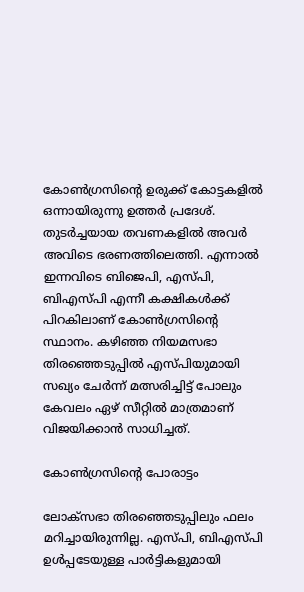കോണ്‍ഗ്രസിന്‍റെ ഉരുക്ക് കോട്ടകളില്‍ ഒന്നായിരുന്നു ഉത്തര്‍ പ്രദേശ്. തുടര്‍ച്ചയായ തവണകളില്‍ അവര്‍ അവിടെ ഭരണത്തിലെത്തി. എന്നാല്‍ ഇന്നവിടെ ബിജെപി, എസ്പി, ബിഎസ്പി എന്നീ കക്ഷികള്‍ക്ക് പിറകിലാണ് കോണ്‍ഗ്രസിന്‍റെ സ്ഥാനം. കഴിഞ്ഞ നിയമസഭാ തിരഞ്ഞെടുപ്പില്‍ എസ്പിയുമായി സഖ്യം ചേര്‍ന്ന് മത്സരിച്ചിട്ട് പോലും കേവലം ഏഴ് സീറ്റില്‍ മാത്രമാണ് വിജയിക്കാന്‍ സാധിച്ചത്.

കോണ്‍ഗ്രസിന്‍റെ പോരാട്ടം

ലോക്സഭാ തിരഞ്ഞെടുപ്പിലും ഫലം മറിച്ചായിരുന്നില്ല. എസ്പി, ബിഎസ്പി ഉള്‍പ്പടേയുള്ള പാര്‍ട്ടികളുമായി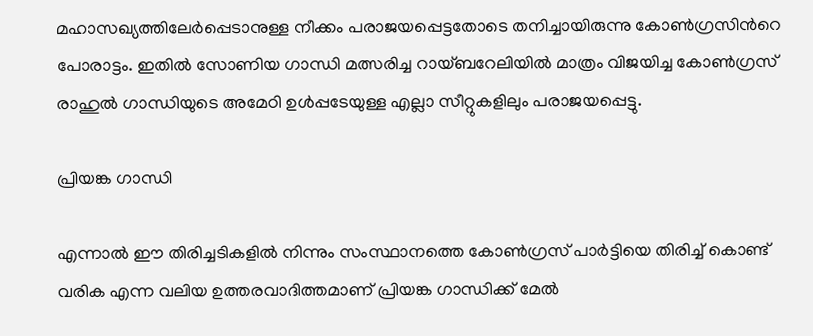മഹാസഖ്യത്തിലേര്‍പ്പെടാനുള്ള നീക്കം പരാജയപ്പെട്ടതോടെ തനിച്ചായിരുന്നു കോണ്‍ഗ്രസിന്‍റെ പോരാട്ടം. ഇതില്‍ സോണിയ ഗാന്ധി മത്സരിച്ച റായ്ബറേലിയില്‍ മാത്രം വിജയിച്ച കോണ്‍ഗ്രസ് രാഹുല്‍ ഗാന്ധിയുടെ അമേഠി ഉള്‍പ്പടേയുള്ള എല്ലാ സീറ്റുകളിലും പരാജയപ്പെട്ടു.

പ്രിയങ്ക ഗാന്ധി

എന്നാല്‍ ഈ തിരിച്ചടികളില്‍ നിന്നും സംസ്ഥാനത്തെ കോണ്‍ഗ്രസ് പാര്‍ട്ടിയെ തിരിച്ച് കൊണ്ട് വരിക എന്ന വലിയ ഉത്തരവാദിത്തമാണ് പ്രിയങ്ക ഗാന്ധിക്ക് മേല്‍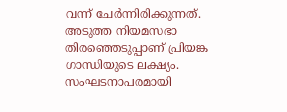വന്ന് ചേര്‍ന്നിരിക്കുന്നത്. അടുത്ത നിയമസഭാ തിരഞ്ഞെടുപ്പാണ് പ്രിയങ്ക ഗാന്ധിയുടെ ലക്ഷ്യം. സംഘടനാപരമായി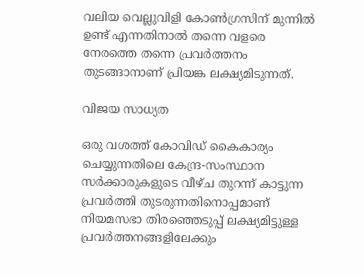വലിയ വെല്ലുവിളി കോണ്‍ഗ്രസിന് മുന്നില്‍ ഉണ്ട് എന്നതിനാല്‍ തന്നെ വളരെ നേരത്തെ തന്നെ പ്രവര്‍ത്തനം തുടങ്ങാനാണ് പ്രിയങ്ക ലക്ഷ്യമിടുന്നത്.

വിജയ സാധ്യത

ഒരു വശത്ത് കോവിഡ‍് കൈകാര്യം ചെയ്യുന്നതിലെ കേന്ദ്ര-സംസ്ഥാന സര്‍ക്കാരുകളുടെ വീഴ്ച തുറന്ന് കാട്ടുന്ന പ്രവര്‍ത്തി തുടരുന്നതിനൊപ്പമാണ് നിയമസഭാ തിരഞ്ഞെടുപ്പ് ലക്ഷ്യമിട്ടുള്ള പ്രവര്‍ത്തനങ്ങളിലേക്കും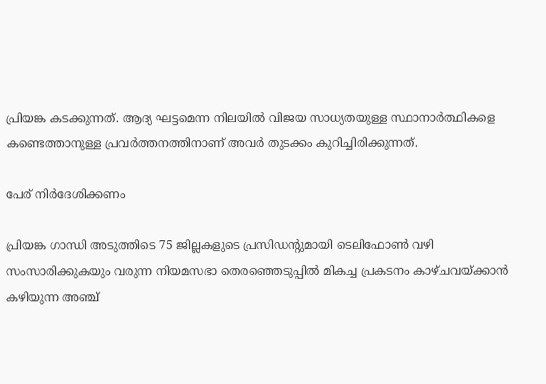പ്രിയങ്ക കടക്കുന്നത്. ആദ്യ ഘട്ടമെന്ന നിലയില്‍ വിജയ സാധ്യതയുള്ള സ്ഥാനാര്‍ത്ഥികളെ കണ്ടെത്താനുള്ള പ്രവര്‍ത്തനത്തിനാണ് അവര്‍ തുടക്കം കുറിച്ചിരിക്കുന്നത്.

പേര് നിര്‍ദേശിക്കണം

പ്രിയങ്ക ഗാന്ധി അടുത്തിടെ 75 ജില്ലകളുടെ പ്രസിഡന്റുമായി ടെലിഫോൺ വഴി സംസാരിക്കുകയും വരുന്ന നിയമസഭാ തെരഞ്ഞെടുപ്പിൽ മികച്ച പ്രകടനം കാഴ്ചവയ്ക്കാൻ കഴിയുന്ന അഞ്ച്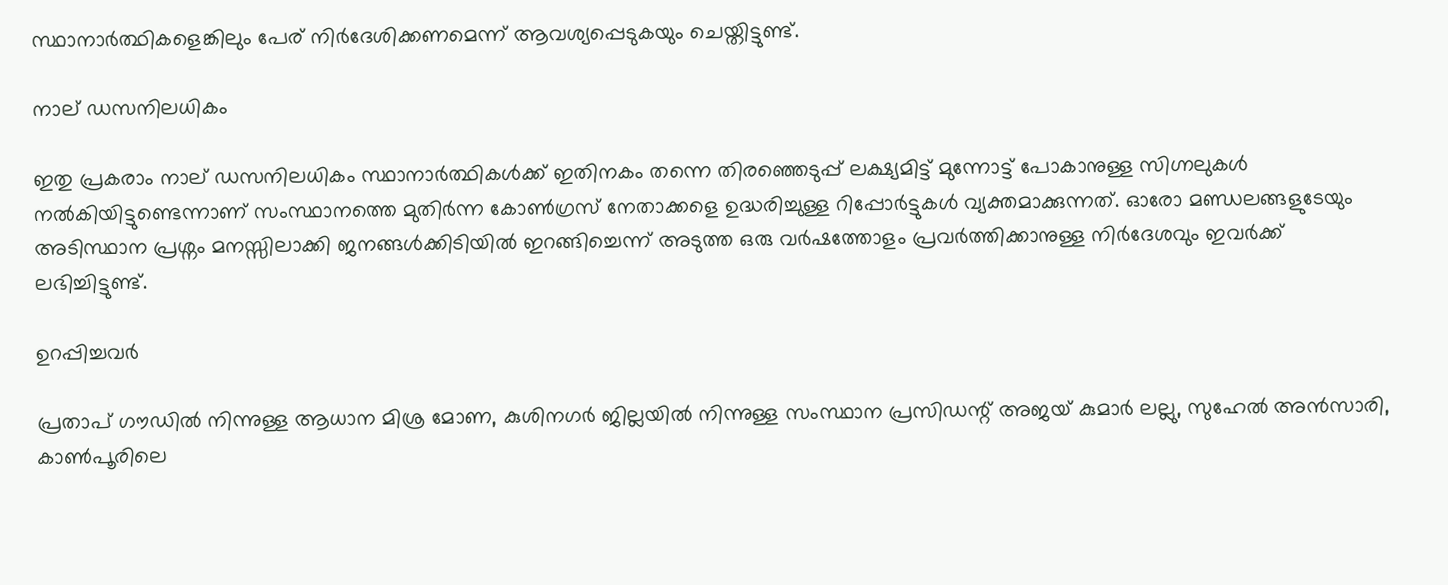സ്ഥാനാർത്ഥികളെങ്കിലും പേര് നിര്‍ദേശിക്കണമെന്ന് ആവശ്യപ്പെടുകയും ചെയ്തിട്ടുണ്ട്.

നാല് ഡസനിലധികം

ഇതു പ്രകരാം നാല് ഡസനിലധികം സ്ഥാനാർത്ഥികൾക്ക് ഇതിനകം തന്നെ തിരഞ്ഞെടുപ്പ് ലക്ഷ്യമിട്ട് മുന്നോട്ട് പോകാനുള്ള സിഗ്നലുകൾ നൽകിയിട്ടുണ്ടെന്നാണ് സംസ്ഥാനത്തെ മുതിര്‍ന്ന കോൺഗ്രസ് നേതാക്കളെ ഉദ്ധരിച്ചുള്ള റിപ്പോര്‍ട്ടുകള്‍ വ്യക്തമാക്കുന്നത്. ഓരോ മണ്ഡലങ്ങളുടേയും അടിസ്ഥാന പ്രശ്നം മനസ്സിലാക്കി ജനങ്ങള്‍ക്കിടിയില്‍ ഇറങ്ങിച്ചെന്ന് അടുത്ത ഒരു വര്‍ഷത്തോളം പ്രവര്‍ത്തിക്കാനുള്ള നിര്‍ദേശവും ഇവര്‍ക്ക് ലഭിച്ചിട്ടുണ്ട്.

ഉറപ്പിച്ചവര്‍

പ്രതാപ് ഗൗഡില്‍ നിന്നുള്ള ആധാന മിശ്ര മോണ, കുശിനഗർ ജില്ലയിൽ നിന്നുള്ള സംസ്ഥാന പ്രസിഡന്റ് അജയ് കുമാർ ലല്ലു, സുഹേൽ അൻസാരി, കാൺപൂരിലെ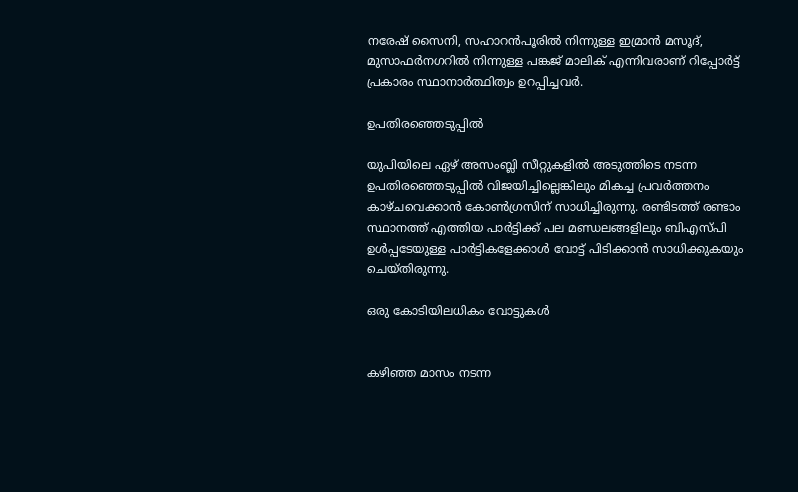നരേഷ് സൈനി, സഹാറൻപൂരിൽ നിന്നുള്ള ഇമ്രാൻ മസൂദ്, മുസാഫർനഗറിൽ നിന്നുള്ള പങ്കജ് മാലിക് എന്നിവരാണ് റിപ്പോര്‍ട്ട് പ്രകാരം സ്ഥാനാര്‍ത്ഥിത്വം ഉറപ്പിച്ചവര്‍.

ഉപതിരഞ്ഞെടുപ്പില്‍

യുപിയിലെ ഏഴ് അസംബ്ലി സീറ്റുകളില്‍ അടുത്തിടെ നടന്ന ഉപതിരഞ്ഞെടുപ്പില്‍ വിജയിച്ചില്ലെങ്കിലും മികച്ച പ്രവര്‍ത്തനം കാഴ്ചവെക്കാന്‍ കോണ്‍ഗ്രസിന് സാധിച്ചിരുന്നു. രണ്ടിടത്ത് രണ്ടാം സ്ഥാനത്ത് എത്തിയ പാര്‍ട്ടിക്ക് പല മണ്ഡലങ്ങളിലും ബിഎസ്പി ഉള്‍പ്പടേയുള്ള പാര്‍ട്ടികളേക്കാള്‍ വോട്ട് പിടിക്കാന്‍ സാധിക്കുകയും ചെയ്തിരുന്നു.

ഒരു കോടിയിലധികം വോട്ടുകൾ


കഴിഞ്ഞ മാസം നടന്ന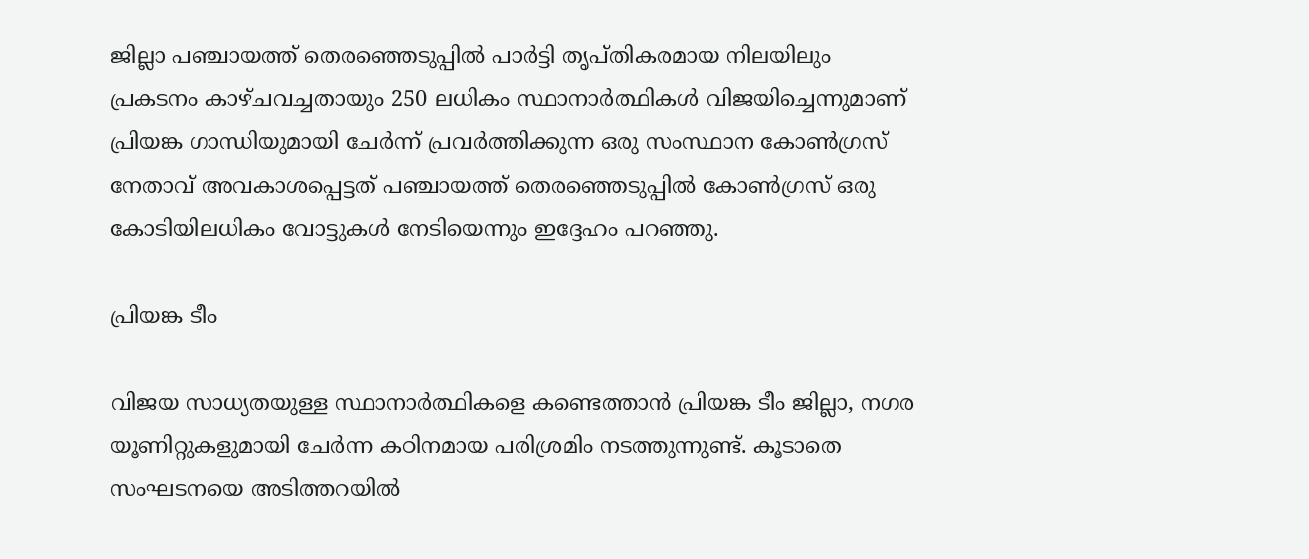ജില്ലാ പഞ്ചായത്ത് തെരഞ്ഞെടുപ്പിൽ പാർട്ടി തൃപ്തികരമായ നിലയിലും പ്രകടനം കാഴ്ചവച്ചതായും 250 ലധികം സ്ഥാനാർത്ഥികൾ വിജയിച്ചെന്നുമാണ് പ്രിയങ്ക ഗാന്ധിയുമായി ചേർന്ന് പ്രവർത്തിക്കുന്ന ഒരു സംസ്ഥാന കോൺഗ്രസ് നേതാവ് അവകാശപ്പെട്ടത് പഞ്ചായത്ത് തെരഞ്ഞെടുപ്പിൽ കോൺഗ്രസ് ഒരു കോടിയിലധികം വോട്ടുകൾ നേടിയെന്നും ഇദ്ദേഹം പറഞ്ഞു.

പ്രിയങ്ക ടീം

വിജയ സാധ്യതയുള്ള സ്ഥാനാർത്ഥികളെ കണ്ടെത്താൻ പ്രിയങ്ക ടീം ജില്ലാ, നഗര യൂണിറ്റുകളുമായി ചേര്‍ന്ന കഠിനമായ പരിശ്രമിം നടത്തുന്നുണ്ട്. കൂടാതെ സംഘടനയെ അടിത്തറയിൽ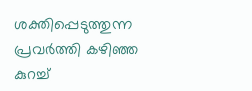ശക്തിപ്പെടുത്തുന്ന പ്രവര്‍ത്തി കഴിഞ്ഞ കുറച്ച്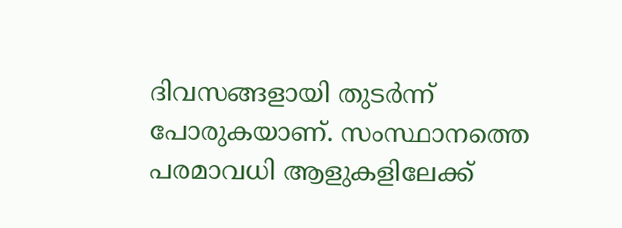ദിവസങ്ങളായി തുടര്‍ന്ന് പോരുകയാണ്. സംസ്ഥാനത്തെ പരമാവധി ആളുകളിലേക്ക്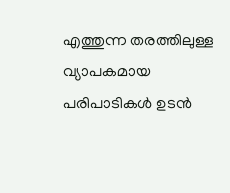എത്തുന്ന തരത്തിലുള്ള വ്യാപകമായ പരിപാടികൾ ഉടൻ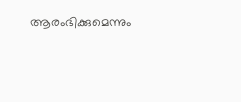ആരംഭിക്കുമെന്നും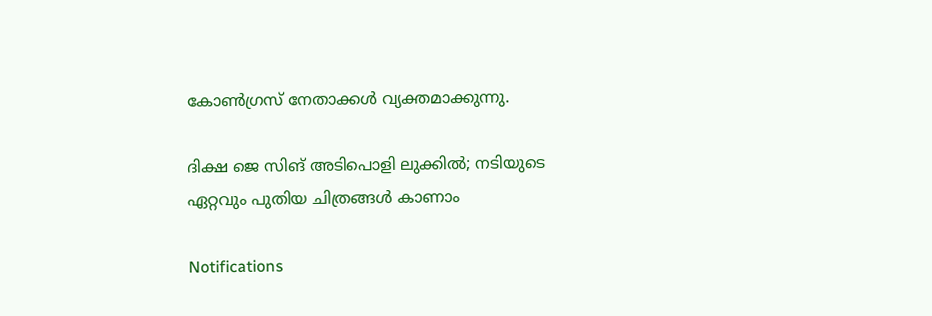കോണ്‍ഗ്രസ് നേതാക്കള്‍ വ്യക്തമാക്കുന്നു.

ദിക്ഷ ജെ സിങ് അടിപൊളി ലുക്കില്‍; നടിയുടെ ഏറ്റവും പുതിയ ചിത്രങ്ങള്‍ കാണാം

Notifications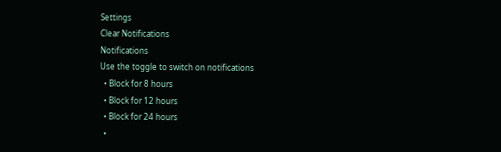Settings
Clear Notifications
Notifications
Use the toggle to switch on notifications
  • Block for 8 hours
  • Block for 12 hours
  • Block for 24 hours
  •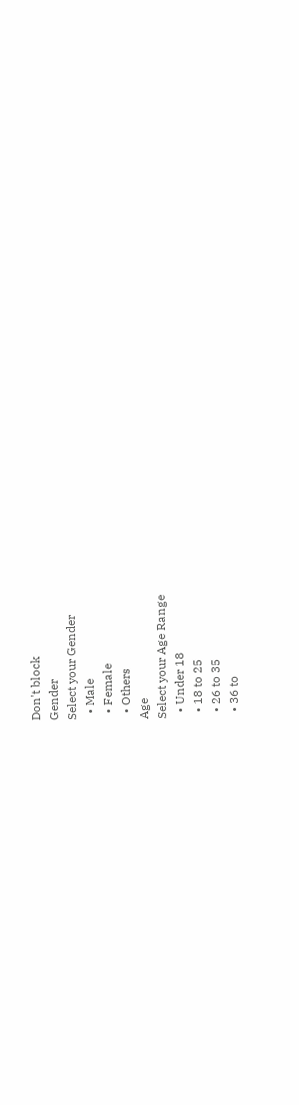Don't block
Gender
Select your Gender
  • Male
  • Female
  • Others
Age
Select your Age Range
  • Under 18
  • 18 to 25
  • 26 to 35
  • 36 to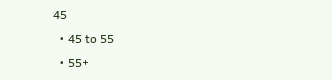45
  • 45 to 55
  • 55+